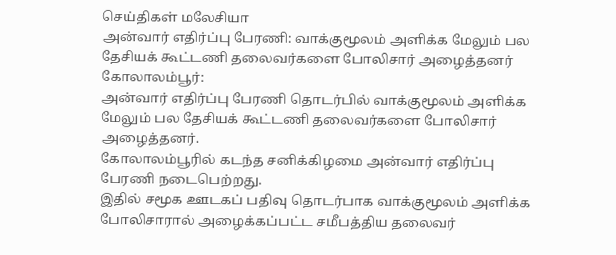செய்திகள் மலேசியா
அன்வார் எதிர்ப்பு பேரணி: வாக்குமூலம் அளிக்க மேலும் பல தேசியக் கூட்டணி தலைவர்களை போலிசார் அழைத்தனர்
கோலாலம்பூர்:
அன்வார் எதிர்ப்பு பேரணி தொடர்பில் வாக்குமூலம் அளிக்க மேலும் பல தேசியக் கூட்டணி தலைவர்களை போலிசார் அழைத்தனர்.
கோலாலம்பூரில் கடந்த சனிக்கிழமை அன்வார் எதிர்ப்பு பேரணி நடைபெற்றது.
இதில் சமூக ஊடகப் பதிவு தொடர்பாக வாக்குமூலம் அளிக்க போலிசாரால் அழைக்கப்பட்ட சமீபத்திய தலைவர்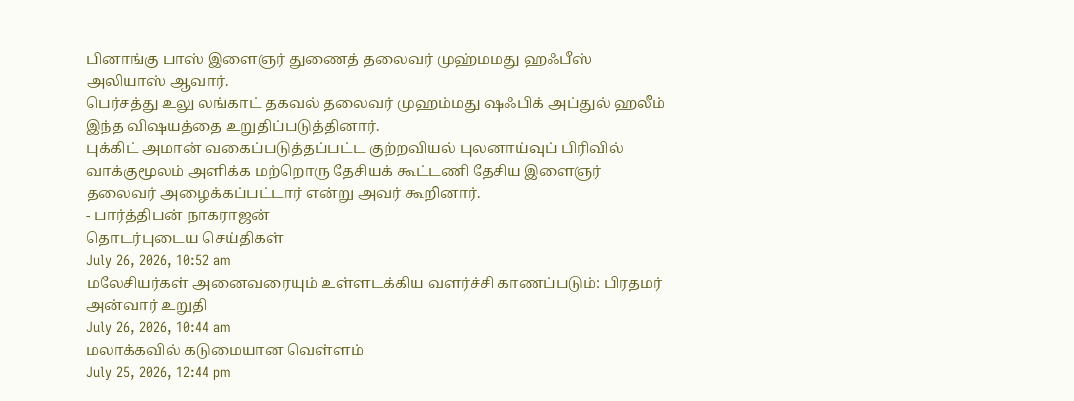பினாங்கு பாஸ் இளைஞர் துணைத் தலைவர் முஹ்மமது ஹஃபீஸ் அலியாஸ் ஆவார்.
பெர்சத்து உலு லங்காட் தகவல் தலைவர் முஹம்மது ஷஃபிக் அப்துல் ஹலீம் இந்த விஷயத்தை உறுதிப்படுத்தினார்.
புக்கிட் அமான் வகைப்படுத்தப்பட்ட குற்றவியல் புலனாய்வுப் பிரிவில் வாக்குமூலம் அளிக்க மற்றொரு தேசியக் கூட்டணி தேசிய இளைஞர் தலைவர் அழைக்கப்பட்டார் என்று அவர் கூறினார்.
- பார்த்திபன் நாகராஜன்
தொடர்புடைய செய்திகள்
July 26, 2026, 10:52 am
மலேசியர்கள் அனைவரையும் உள்ளடக்கிய வளர்ச்சி காணப்படும்: பிரதமர் அன்வார் உறுதி
July 26, 2026, 10:44 am
மலாக்கவில் கடுமையான வெள்ளம்
July 25, 2026, 12:44 pm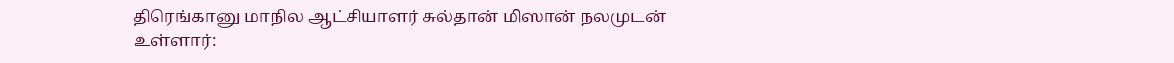திரெங்கானு மாநில ஆட்சியாளர் சுல்தான் மிஸான் நலமுடன் உள்ளார்: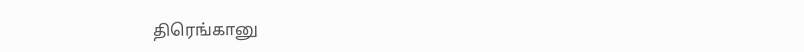திரெங்கானு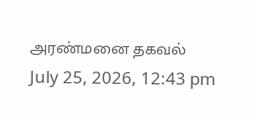அரண்மனை தகவல்
July 25, 2026, 12:43 pm